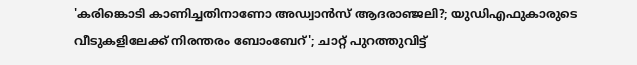'കരിങ്കൊടി കാണിച്ചതിനാണോ അഡ്വാന്‍സ് ആദരാഞ്ജലി?; യുഡിഎഫുകാരുടെ വീടുകളിലേക്ക് നിരന്തരം ബോംബേറ്'; ചാറ്റ് പുറത്തുവിട്ട്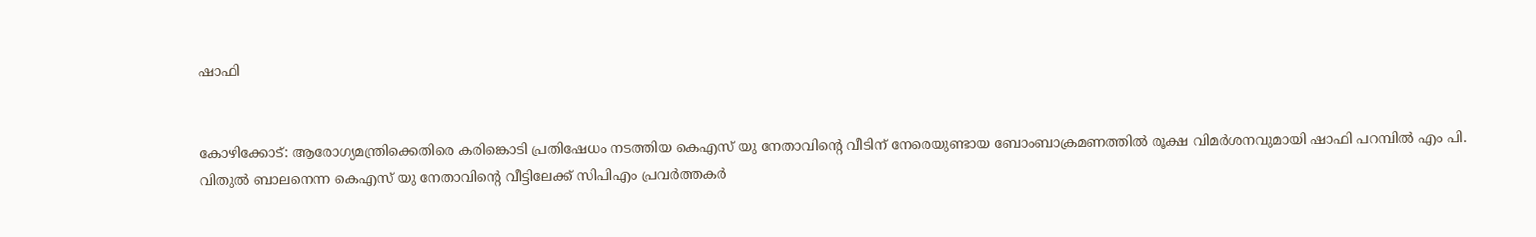ഷാഫി


കോഴിക്കോട്: ആരോഗ്യമന്ത്രിക്കെതിരെ കരിങ്കൊടി പ്രതിഷേധം നടത്തിയ കെഎസ് യു നേതാവിന്റെ വീടിന് നേരെയുണ്ടായ ബോംബാക്രമണത്തില്‍ രൂക്ഷ വിമര്‍ശനവുമായി ഷാഫി പറമ്പില്‍ എം പി. വിതുല്‍ ബാലനെന്ന കെഎസ് യു നേതാവിന്റെ വീട്ടിലേക്ക് സിപിഎം പ്രവര്‍ത്തകര്‍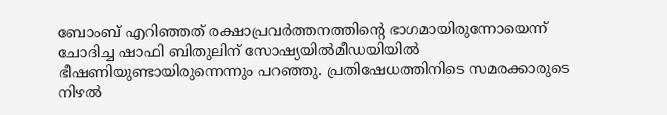ബോംബ് എറിഞ്ഞത് രക്ഷാപ്രവര്‍ത്തനത്തിന്റെ ഭാഗമായിരുന്നോയെന്ന് ചോദിച്ച ഷാഫി ബിതുലിന് സോഷ്യയില്‍മീഡയിയില്‍ ഭീഷണിയുണ്ടായിരുന്നെന്നും പറഞ്ഞു. പ്രതിഷേധത്തിനിടെ സമരക്കാരുടെ നിഴല്‍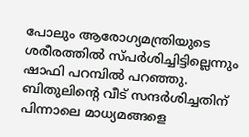പോലും ആരോഗ്യമന്ത്രിയുടെ ശരീരത്തില്‍ സ്പര്‍ശിച്ചിട്ടില്ലെന്നും ഷാഫി പറമ്പില്‍ പറഞ്ഞു. ബിതുലിന്റെ വീട് സന്ദര്‍ശിച്ചതിന് പിന്നാലെ മാധ്യമങ്ങളെ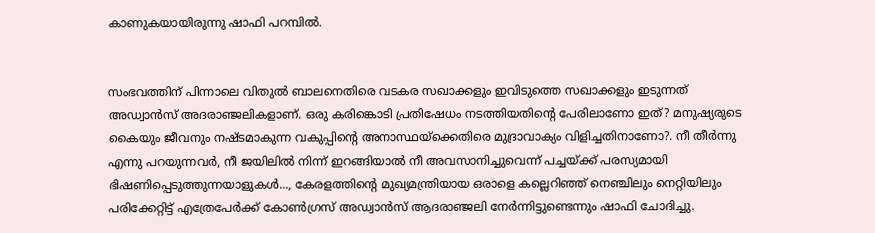കാണുകയായിരുന്നു ഷാഫി പറമ്പില്‍.


സംഭവത്തിന് പിന്നാലെ വിതുല്‍ ബാലനെതിരെ വടകര സഖാക്കളും ഇവിടുത്തെ സഖാക്കളും ഇടുന്നത് അഡ്വാന്‍സ് അദരാഞ്ജലികളാണ്. ഒരു കരിങ്കൊടി പ്രതിഷേധം നടത്തിയതിന്റെ പേരിലാണോ ഇത്? മനുഷ്യരുടെ കൈയും ജീവനും നഷ്ടമാകുന്ന വകുപ്പിന്റെ അനാസ്ഥയ്‌ക്കെതിരെ മുദ്രാവാക്യം വിളിച്ചതിനാണോ?. നീ തീര്‍ന്നു എന്നു പറയുന്നവര്‍, നീ ജയിലില്‍ നിന്ന് ഇറങ്ങിയാല്‍ നീ അവസാനിച്ചുവെന്ന് പച്ചയ്ക്ക് പരസ്യമായി ഭിഷണിപ്പെടുത്തുന്നയാളുകള്‍..., കേരളത്തിന്റെ മുഖ്യമന്ത്രിയായ ഒരാളെ കല്ലെറിഞ്ഞ് നെഞ്ചിലും നെറ്റിയിലും പരിക്കേറ്റിട്ട് എത്രേപേര്‍ക്ക് കോണ്‍ഗ്രസ് അഡ്വാന്‍സ് ആദരാഞ്ജലി നേര്‍ന്നിട്ടുണ്ടെന്നും ഷാഫി ചോദിച്ചു.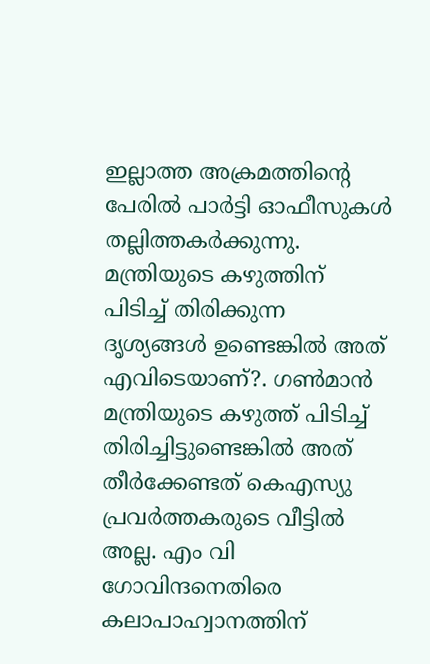ഇല്ലാത്ത അക്രമത്തിന്റെ പേരില്‍ പാര്‍ട്ടി ഓഫീസുകള്‍ തല്ലിത്തകര്‍ക്കുന്നു. മന്ത്രിയുടെ കഴുത്തിന് പിടിച്ച് തിരിക്കുന്ന ദൃശ്യങ്ങള്‍ ഉണ്ടെങ്കില്‍ അത് എവിടെയാണ്?. ഗണ്‍മാന്‍ മന്ത്രിയുടെ കഴുത്ത് പിടിച്ച് തിരിച്ചിട്ടുണ്ടെങ്കില്‍ അത് തീര്‍ക്കേണ്ടത് കെഎസ്യു പ്രവര്‍ത്തകരുടെ വീട്ടില്‍ അല്ല. എം വി ഗോവിന്ദനെതിരെ കലാപാഹ്വാനത്തിന്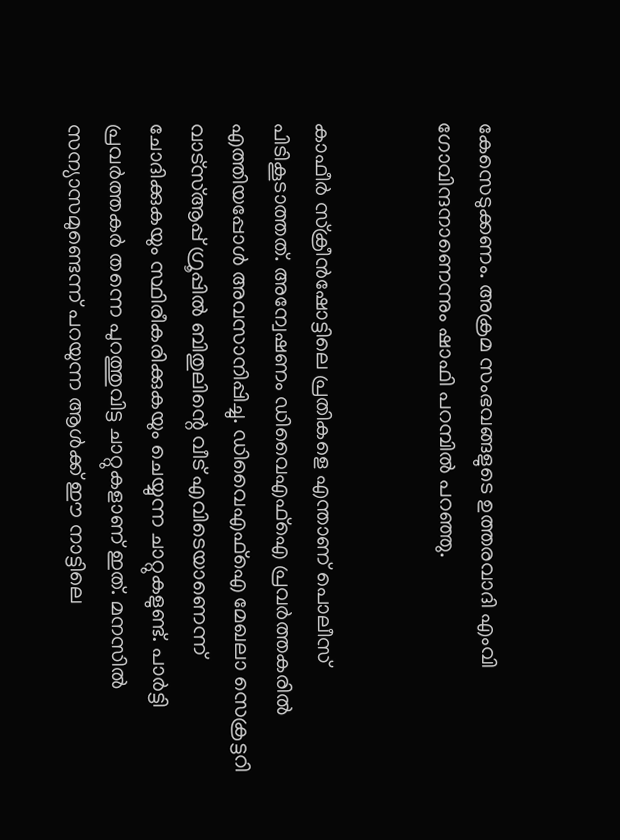കേസെടുക്കണം. അക്രമ സംഭവങ്ങളുടെ ഉത്തരവാദി എംവി ഗോവിന്ദനാണെന്നും ഷാഫി പറമ്പില്‍ പറഞ്ഞു.


കാഫീര്‍ സ്‌ക്രീന്‍ഷോട്ടിലെ പ്രതികളെ എന്താണ് പൊലീസ് പിടികൂടാത്തത്. അന്വേഷണം ഡിവൈഎഫ്ഐ പ്രവര്‍ത്തകരില്‍ എത്തിയപ്പോള്‍ അവസാനിപ്പിച്ചു. ഡിവൈഎഫ്ഐ മേഖലാ സെക്രട്ടറി വാട്സ്ആപ്പ് ഗ്രൂപ്പില്‍ ബിതുലിന്റെ വീട് എവിടെയാണെന്ന് ചോദിക്കുകയും സ്ഥിരീകരിക്കുകയും ചെയ്യുന്ന ചാറ്റുകളുണ്ട്. പാര്‍ട്ടി പ്രവര്‍ത്തകര്‍ തന്നെ പുറത്തുവിട്ട ചാറ്റുകളാണ് ഇത്. മനസില്‍ സന്യാസമുണ്ടെന്ന് പറയുന്ന ആള്‍ക്ക് ഈ നാട്ടിലെ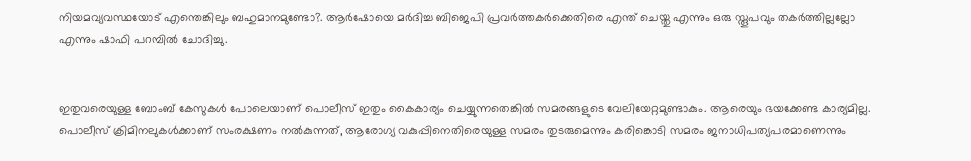നിയമവ്യവസ്ഥയോട് എന്തെങ്കിലും ബഹുമാനമുണ്ടോ?. ആര്‍ഷോയെ മര്‍ദിച്ച ബിജെപി പ്രവര്‍ത്തകര്‍ക്കെതിരെ എന്ത് ചെയ്തു എന്നും ഒരു സ്തൂപവും തകര്‍ത്തില്ലല്ലോ എന്നും ഷാഫി പറമ്പില്‍ ചോദിച്ചു.


ഇതുവരെയുള്ള ബോംബ് കേസുകള്‍ പോലെയാണ് പൊലീസ് ഇതും കൈകാര്യം ചെയ്യുന്നതെങ്കില്‍ സമരങ്ങളുടെ വേലിയേറ്റമുണ്ടാകും. ആരെയും ഭയക്കേണ്ട കാര്യമില്ല. പൊലീസ് ക്രിമിനലുകള്‍ക്കാണ് സംരക്ഷണം നല്‍കുന്നത്, ആരോഗ്യ വകുപ്പിനെതിരെയുള്ള സമരം തുടരുമെന്നും കരിങ്കൊടി സമരം ജനാധിപത്യപരമാണെന്നും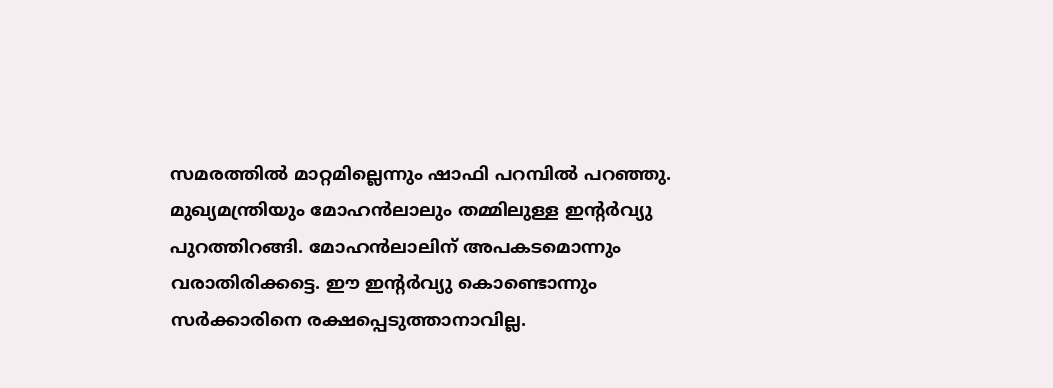സമരത്തില്‍ മാറ്റമില്ലെന്നും ഷാഫി പറമ്പില്‍ പറഞ്ഞു. മുഖ്യമന്ത്രിയും മോഹന്‍ലാലും തമ്മിലുള്ള ഇന്റര്‍വ്യു പുറത്തിറങ്ങി. മോഹന്‍ലാലിന് അപകടമൊന്നും വരാതിരിക്കട്ടെ. ഈ ഇന്റര്‍വ്യു കൊണ്ടൊന്നും സര്‍ക്കാരിനെ രക്ഷപ്പെടുത്താനാവില്ല.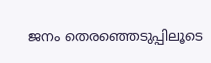ജനം തെരഞ്ഞെടുപ്പിലൂടെ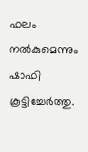ഫലം നല്‍കുമെന്നും ഷാഫി കൂട്ടിച്ചേര്‍ത്തു.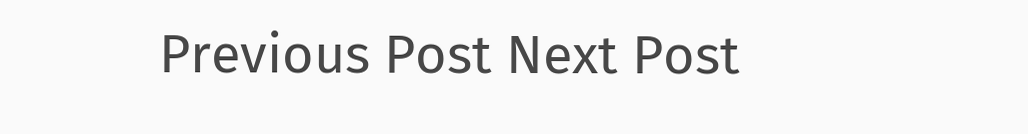Previous Post Next Post